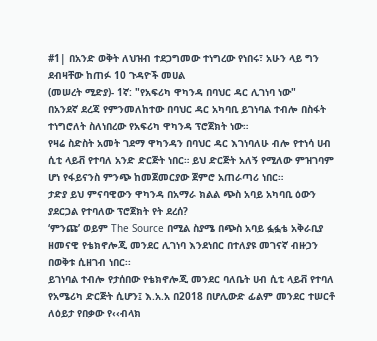#1| በአንድ ወቅት ለህዝብ ተደጋግመው ተነግረው የነበሩ፣ አሁን ላይ ግን ደብዛቸው ከጠፉ 10 ጉዳዮች መሀል
(መሠረት ሚድያ)- 1ኛ: "የአፍሪካ ዋካንዳ በባህር ዳር ሊገነባ ነው"
በአንደኛ ደረጃ የምንመለከተው በባህር ዳር አካባቢ ይገነባል ተብሎ በስፋት ተነግሮለት ስለነበረው የአፍሪካ ዋካንዳ ፕሮጀክት ነው።
የዛሬ ስድስት አመት ገደማ ዋካንዳን በባህር ዳር እገነባለሁ ብሎ የተነሳ ሀብ ሲቲ ላይቭ የተባለ አንድ ድርጅት ነበር። ይህ ድርጅት አለኝ የሚለው ምዝገባም ሆነ የፋይናንስ ምንጭ ከመጀመርያው ጀምሮ አጠራጣሪ ነበር።
ታድያ ይህ ምናባዊውን ዋካንዳ በአማራ ክልል ጭስ አባይ አካባቢ ዕውን ያደርጋል የተባለው ፕሮጀክት የት ደረሰ?
‘ምንጩ’ ወይም The Source በሚል ስያሜ በጭስ አባይ ፏፏቴ አቅራቢያ ዘመናዊ የቴክኖሎጂ መንደር ሊገነባ እንደነበር በተለያዩ መገናኛ ብዙኃን በወቅቱ ሲዘገብ ነበር፡፡
ይገነባል ተብሎ የታሰበው የቴክኖሎጂ መንደር ባለቤት ሀብ ሲቲ ላይቭ የተባለ የአሜሪካ ድርጅት ሲሆን፤ እ.አ.አ በ2018 በሆሊውድ ፊልም መንደር ተሠርቶ ለዕይታ የበቃው የ‹‹ብላክ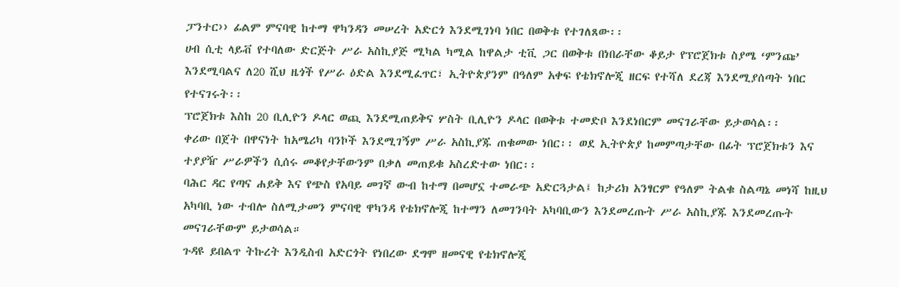ፓንተር›› ፊልም ምናባዊ ከተማ ዋካንዳን መሠረት አድርጎ እንደሚገነባ ነበር በወቅቱ የተገለጸው፡፡
ሀብ ሲቲ ላይቭ የተባለው ድርጅት ሥራ አስኪያጅ ሚካል ካሚል ከዋልታ ቲቪ ጋር በወቅቱ በነበራቸው ቆይታ የፕሮጀክቱ ስያሜ ‘ምንጩ’ እንደሚባልና ለ20 ሺህ ዜጎች የሥራ ዕድል እንደሚፈጥር፣ ኢትዮጵያንም በዓለም አቀፍ የቴክኖሎጂ ዘርፍ የተሻለ ደረጃ እንደሚያሰጣት ነበር የተናገሩት፡፡
ፕሮጀክቱ እስከ 20 ቢሊዮን ዶላር ወጪ እንደሚጠይቅና ሦስት ቢሊዮን ዶላር በወቅቱ ተመድቦ እንደነበርም መናገራቸው ይታወሳል፡፡
ቀሪው በጀት በዋናነት ከአሜሪካ ባንኮች እንደሚገኝም ሥራ አስኪያጁ ጠቁመው ነበር፡፡ ወደ ኢትዮጵያ ከመምጣታቸው በፊት ፕሮጀክቱን እና ተያያዥ ሥራዎችን ሲሰሩ መቆየታቸውንም በቃለ መጠይቁ አስረድተው ነበር፡፡
ባሕር ዳር የጣና ሐይቅ እና የጭስ የአባይ መገኛ ውብ ከተማ በመሆኗ ተመራጭ አድርጓታል፤ ከታሪክ አንፃርም የዓለም ትልቁ ስልጣኔ መነሻ ከዚህ አካባቢ ነው ተብሎ ስለሚታመን ምናባዊ ዋካንዳ የቴክኖሎጂ ከተማን ለመገንባት አካባቢውን እንደመረጡት ሥራ አስኪያጁ እንደመረጡት መናገራቸውም ይታወሳል።
ጉዳዩ ይበልጥ ትኩረት እንዲስብ አድርጎት የነበረው ደግሞ ዘመናዊ የቴክኖሎጂ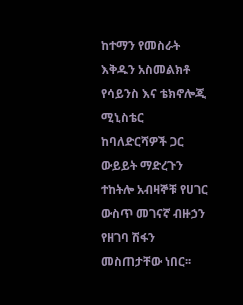ከተማን የመስራት እቅዱን አስመልክቶ የሳይንስ እና ቴክኖሎጂ ሚኒስቴር ከባለድርሻዎች ጋር ውይይት ማድረጉን ተከትሎ አብዛኞቹ የሀገር ውስጥ መገናኛ ብዙኃን የዘገባ ሽፋን መስጠታቸው ነበር፡፡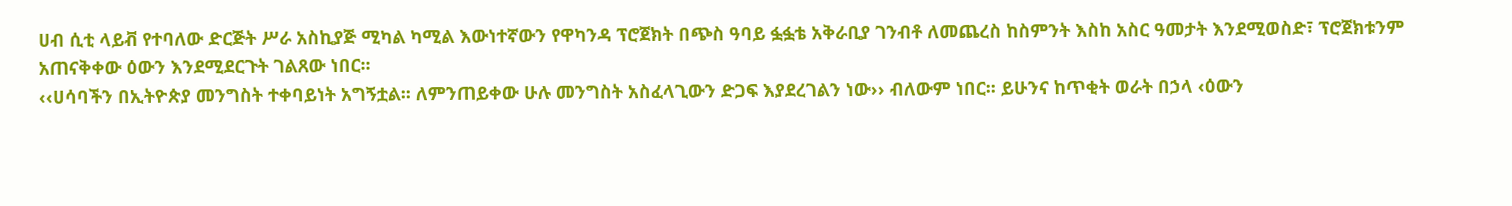ሀብ ሲቲ ላይቭ የተባለው ድርጅት ሥራ አስኪያጅ ሚካል ካሚል እውነተኛውን የዋካንዳ ፕሮጀክት በጭስ ዓባይ ፏፏቴ አቅራቢያ ገንብቶ ለመጨረስ ከስምንት እስከ አስር ዓመታት እንደሚወስድ፣ ፕሮጀክቱንም አጠናቅቀው ዕውን እንደሚደርጉት ገልጸው ነበር፡፡
‹‹ሀሳባችን በኢትዮጵያ መንግስት ተቀባይነት አግኝቷል፡፡ ለምንጠይቀው ሁሉ መንግስት አስፈላጊውን ድጋፍ እያደረገልን ነው›› ብለውም ነበር፡፡ ይሁንና ከጥቂት ወራት በኃላ ‹ዕውን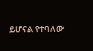ይሆናል የተባለው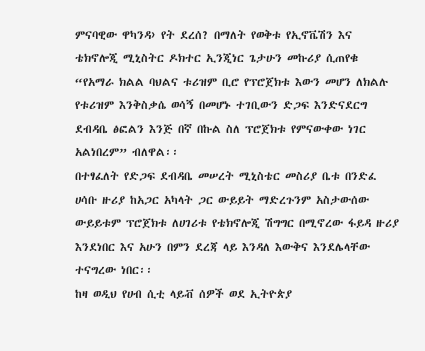ምናባዊው ዋካንዳ› የት ደረሰ? በማለት የወቅቱ የኢኖቬሽን እና ቴክኖሎጂ ሚኒስትር ዶክተር ኢንጂነር ጌታሁን መኩሪያ ሲጠየቁ “የአማራ ክልል ባህልና ቱሪዝም ቢሮ የፕሮጀክቱ እውን መሆን ለክልሉ የቱሪዝም እንቅስቃሴ ወሳኝ በመሆኑ ተገቢውን ድጋፍ እንድናደርግ ደብዳቤ ፅፎልን እንጅ በኛ በኩል ስለ ፕሮጀክቱ የምናውቀው ነገር አልነበረም” ብለዋል፡፡
በተፃፈለት የድጋፍ ደብዳቤ መሠረት ሚኒስቴር መስሪያ ቤቱ በንድፈ ሀሳቡ ዙሪያ ከአጋር አካላት ጋር ውይይት ማድረጉንም አስታውሰው ውይይቱም ፕሮጀክቱ ለሀገሪቱ የቴክኖሎጂ ሽግግር በሚኖረው ፋይዳ ዙሪያ እንደነበር እና አሁን በምን ደረጃ ላይ እንዳለ እውቅና እንደሌላቸው ተናግረው ነበር፡፡
ከዛ ወዲህ የሀብ ሲቲ ላይቭ ሰዎች ወደ ኢትዮጵያ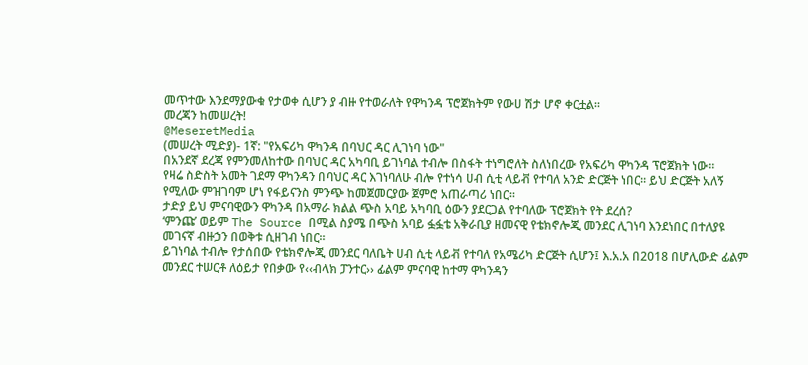መጥተው እንደማያውቁ የታወቀ ሲሆን ያ ብዙ የተወራለት የዋካንዳ ፕሮጀክትም የውሀ ሽታ ሆኖ ቀርቷል።
መረጃን ከመሠረት!
@MeseretMedia
(መሠረት ሚድያ)- 1ኛ: "የአፍሪካ ዋካንዳ በባህር ዳር ሊገነባ ነው"
በአንደኛ ደረጃ የምንመለከተው በባህር ዳር አካባቢ ይገነባል ተብሎ በስፋት ተነግሮለት ስለነበረው የአፍሪካ ዋካንዳ ፕሮጀክት ነው።
የዛሬ ስድስት አመት ገደማ ዋካንዳን በባህር ዳር እገነባለሁ ብሎ የተነሳ ሀብ ሲቲ ላይቭ የተባለ አንድ ድርጅት ነበር። ይህ ድርጅት አለኝ የሚለው ምዝገባም ሆነ የፋይናንስ ምንጭ ከመጀመርያው ጀምሮ አጠራጣሪ ነበር።
ታድያ ይህ ምናባዊውን ዋካንዳ በአማራ ክልል ጭስ አባይ አካባቢ ዕውን ያደርጋል የተባለው ፕሮጀክት የት ደረሰ?
‘ምንጩ’ ወይም The Source በሚል ስያሜ በጭስ አባይ ፏፏቴ አቅራቢያ ዘመናዊ የቴክኖሎጂ መንደር ሊገነባ እንደነበር በተለያዩ መገናኛ ብዙኃን በወቅቱ ሲዘገብ ነበር፡፡
ይገነባል ተብሎ የታሰበው የቴክኖሎጂ መንደር ባለቤት ሀብ ሲቲ ላይቭ የተባለ የአሜሪካ ድርጅት ሲሆን፤ እ.አ.አ በ2018 በሆሊውድ ፊልም መንደር ተሠርቶ ለዕይታ የበቃው የ‹‹ብላክ ፓንተር›› ፊልም ምናባዊ ከተማ ዋካንዳን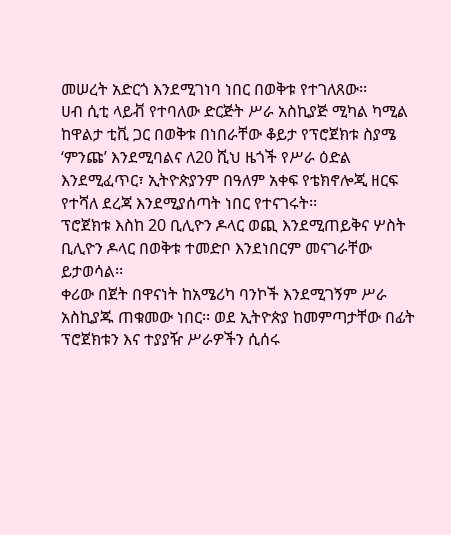መሠረት አድርጎ እንደሚገነባ ነበር በወቅቱ የተገለጸው፡፡
ሀብ ሲቲ ላይቭ የተባለው ድርጅት ሥራ አስኪያጅ ሚካል ካሚል ከዋልታ ቲቪ ጋር በወቅቱ በነበራቸው ቆይታ የፕሮጀክቱ ስያሜ ‘ምንጩ’ እንደሚባልና ለ20 ሺህ ዜጎች የሥራ ዕድል እንደሚፈጥር፣ ኢትዮጵያንም በዓለም አቀፍ የቴክኖሎጂ ዘርፍ የተሻለ ደረጃ እንደሚያሰጣት ነበር የተናገሩት፡፡
ፕሮጀክቱ እስከ 20 ቢሊዮን ዶላር ወጪ እንደሚጠይቅና ሦስት ቢሊዮን ዶላር በወቅቱ ተመድቦ እንደነበርም መናገራቸው ይታወሳል፡፡
ቀሪው በጀት በዋናነት ከአሜሪካ ባንኮች እንደሚገኝም ሥራ አስኪያጁ ጠቁመው ነበር፡፡ ወደ ኢትዮጵያ ከመምጣታቸው በፊት ፕሮጀክቱን እና ተያያዥ ሥራዎችን ሲሰሩ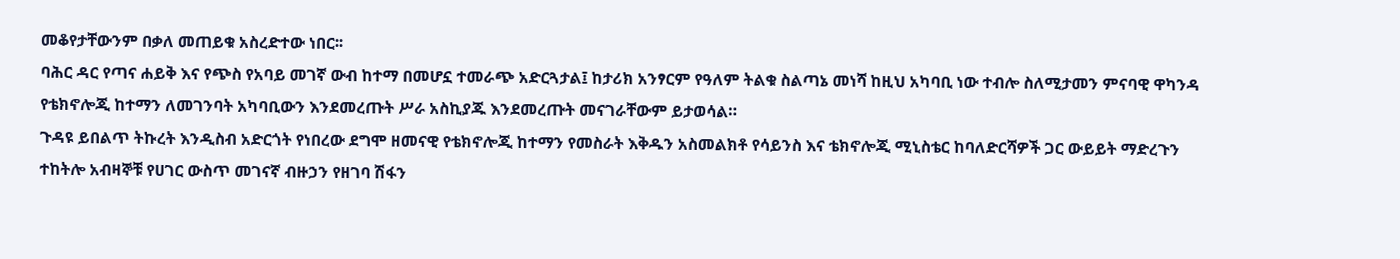መቆየታቸውንም በቃለ መጠይቁ አስረድተው ነበር፡፡
ባሕር ዳር የጣና ሐይቅ እና የጭስ የአባይ መገኛ ውብ ከተማ በመሆኗ ተመራጭ አድርጓታል፤ ከታሪክ አንፃርም የዓለም ትልቁ ስልጣኔ መነሻ ከዚህ አካባቢ ነው ተብሎ ስለሚታመን ምናባዊ ዋካንዳ የቴክኖሎጂ ከተማን ለመገንባት አካባቢውን እንደመረጡት ሥራ አስኪያጁ እንደመረጡት መናገራቸውም ይታወሳል።
ጉዳዩ ይበልጥ ትኩረት እንዲስብ አድርጎት የነበረው ደግሞ ዘመናዊ የቴክኖሎጂ ከተማን የመስራት እቅዱን አስመልክቶ የሳይንስ እና ቴክኖሎጂ ሚኒስቴር ከባለድርሻዎች ጋር ውይይት ማድረጉን ተከትሎ አብዛኞቹ የሀገር ውስጥ መገናኛ ብዙኃን የዘገባ ሽፋን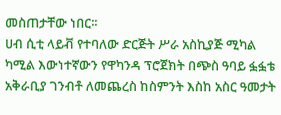መስጠታቸው ነበር፡፡
ሀብ ሲቲ ላይቭ የተባለው ድርጅት ሥራ አስኪያጅ ሚካል ካሚል እውነተኛውን የዋካንዳ ፕሮጀክት በጭስ ዓባይ ፏፏቴ አቅራቢያ ገንብቶ ለመጨረስ ከስምንት እስከ አስር ዓመታት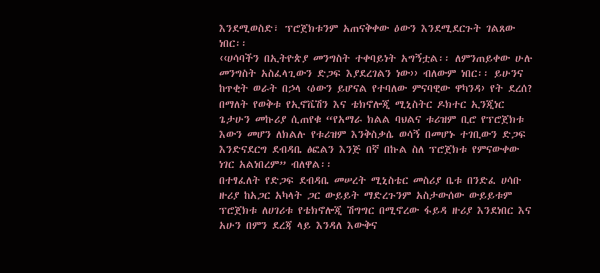እንደሚወስድ፣ ፕሮጀክቱንም አጠናቅቀው ዕውን እንደሚደርጉት ገልጸው ነበር፡፡
‹‹ሀሳባችን በኢትዮጵያ መንግስት ተቀባይነት አግኝቷል፡፡ ለምንጠይቀው ሁሉ መንግስት አስፈላጊውን ድጋፍ እያደረገልን ነው›› ብለውም ነበር፡፡ ይሁንና ከጥቂት ወራት በኃላ ‹ዕውን ይሆናል የተባለው ምናባዊው ዋካንዳ› የት ደረሰ? በማለት የወቅቱ የኢኖቬሽን እና ቴክኖሎጂ ሚኒስትር ዶክተር ኢንጂነር ጌታሁን መኩሪያ ሲጠየቁ “የአማራ ክልል ባህልና ቱሪዝም ቢሮ የፕሮጀክቱ እውን መሆን ለክልሉ የቱሪዝም እንቅስቃሴ ወሳኝ በመሆኑ ተገቢውን ድጋፍ እንድናደርግ ደብዳቤ ፅፎልን እንጅ በኛ በኩል ስለ ፕሮጀክቱ የምናውቀው ነገር አልነበረም” ብለዋል፡፡
በተፃፈለት የድጋፍ ደብዳቤ መሠረት ሚኒስቴር መስሪያ ቤቱ በንድፈ ሀሳቡ ዙሪያ ከአጋር አካላት ጋር ውይይት ማድረጉንም አስታውሰው ውይይቱም ፕሮጀክቱ ለሀገሪቱ የቴክኖሎጂ ሽግግር በሚኖረው ፋይዳ ዙሪያ እንደነበር እና አሁን በምን ደረጃ ላይ እንዳለ እውቅና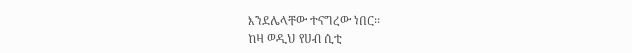እንደሌላቸው ተናግረው ነበር፡፡
ከዛ ወዲህ የሀብ ሲቲ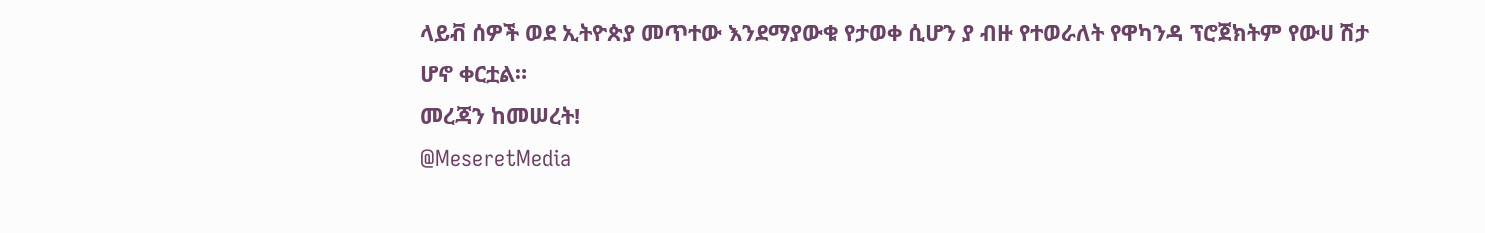ላይቭ ሰዎች ወደ ኢትዮጵያ መጥተው እንደማያውቁ የታወቀ ሲሆን ያ ብዙ የተወራለት የዋካንዳ ፕሮጀክትም የውሀ ሽታ ሆኖ ቀርቷል።
መረጃን ከመሠረት!
@MeseretMedia